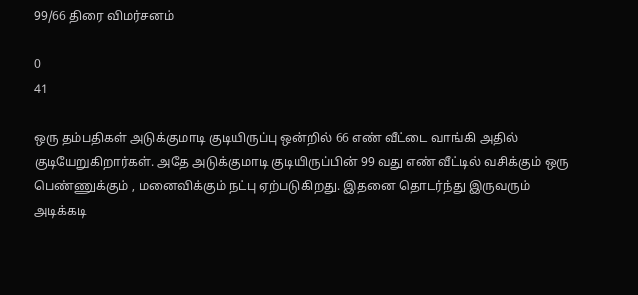99/66 திரை விமர்சனம்

0
41

ஒரு தம்பதிகள் அடுக்குமாடி குடியிருப்பு ஒன்றில் 66 எண் வீட்டை வாங்கி அதில் குடியேறுகிறார்கள். அதே அடுக்குமாடி குடியிருப்பின் 99 வது எண் வீட்டில் வசிக்கும் ஒரு பெண்ணுக்கும் , மனைவிக்கும் நட்பு ஏற்படுகிறது. இதனை தொடர்ந்து இருவரும் அடிக்கடி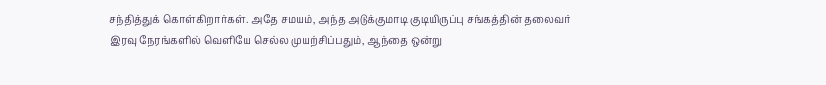சந்தித்துக் கொள்கிறார்கள். அதே சமயம், அந்த அடுக்குமாடி குடியிருப்பு சங்கத்தின் தலைவர் இரவு நேரங்களில் வெளியே செல்ல முயற்சிப்பதும், ஆந்தை ஒன்று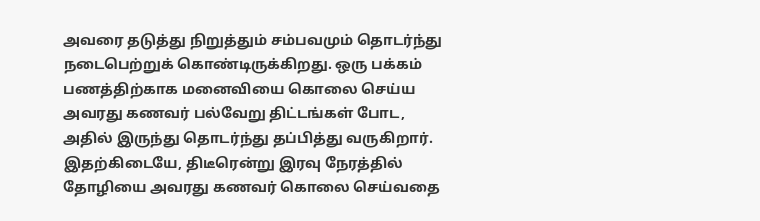அவரை தடுத்து நிறுத்தும் சம்பவமும் தொடர்ந்து நடைபெற்றுக் கொண்டிருக்கிறது. ஒரு பக்கம் பணத்திற்காக மனைவியை கொலை செய்ய அவரது கணவர் பல்வேறு திட்டங்கள் போட, அதில் இருந்து தொடர்ந்து தப்பித்து வருகிறார். இதற்கிடையே, திடீரென்று இரவு நேரத்தில் தோழியை அவரது கணவர் கொலை செய்வதை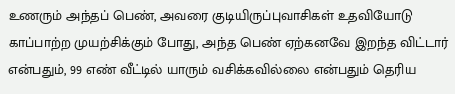உணரும் அந்தப் பெண், அவரை குடியிருப்புவாசிகள் உதவியோடு காப்பாற்ற முயற்சிக்கும் போது, அந்த பெண் ஏற்கனவே இறந்த விட்டார் என்பதும், 99 எண் வீட்டில் யாரும் வசிக்கவில்லை என்பதும் தெரிய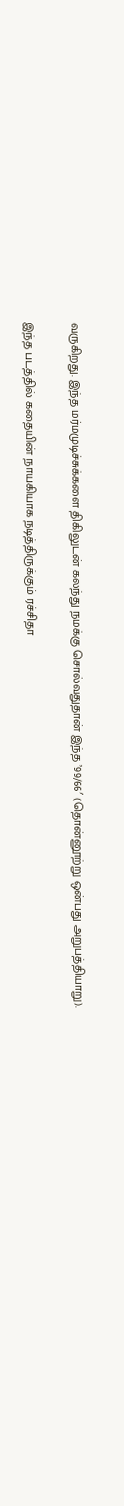வருகிறது. இந்த மர்மமுடிச்சுக்களை திகிலுடன் கலந்து நமக்கு சொல்வதுதான் இந்த ’99/66′ (தொன்னூற்று ஒன்பது அறுபத்தியாறு).

இந்த படத்தில் கதையின் நாயகியாக நடித்திருக்கும் ரச்சிதா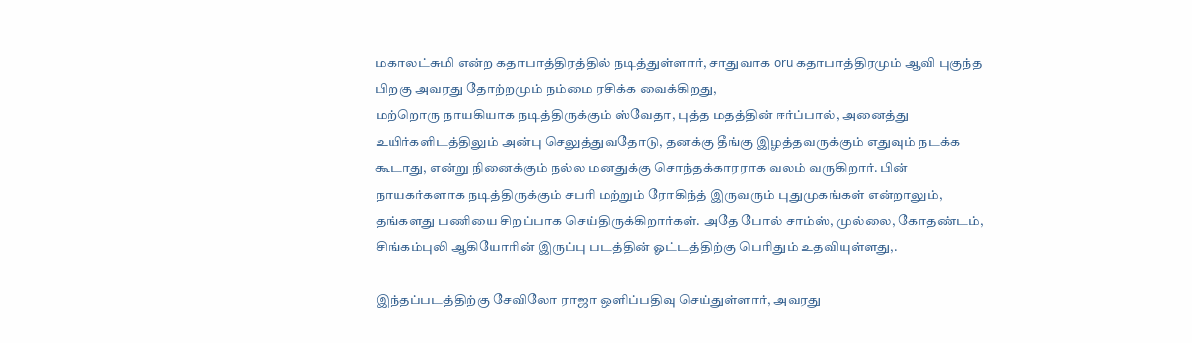மகாலட்சுமி என்ற கதாபாத்திரத்தில் நடித்துள்ளார், சாதுவாக oru கதாபாத்திரமும் ஆவி புகுந்த பிறகு அவரது தோற்றமும் நம்மை ரசிக்க வைக்கிறது,
மற்றொரு நாயகியாக நடித்திருக்கும் ஸ்வேதா, புத்த மதத்தின் ஈர்ப்பால், அனைத்து உயிர்களிடத்திலும் அன்பு செலுத்துவதோடு, தனக்கு தீங்கு இழத்தவருக்கும் எதுவும் நடக்க கூடாது, என்று நினைக்கும் நல்ல மனதுக்கு சொந்தக்காரராக வலம் வருகிறார். பின் நாயகர்களாக நடித்திருக்கும் சபரி மற்றும் ரோகிந்த் இருவரும் புதுமுகங்கள் என்றாலும், தங்களது பணியை சிறப்பாக செய்திருக்கிறார்கள். அதே போல் சாம்ஸ், முல்லை, கோதண்டம், சிங்கம்புலி ஆகியோரின் இருப்பு படத்தின் ஓட்டத்திற்கு பெரிதும் உதவியுள்ளது,.

இந்தப்படத்திற்கு சேவிலோ ராஜா ஒளிப்பதிவு செய்துள்ளார், அவரது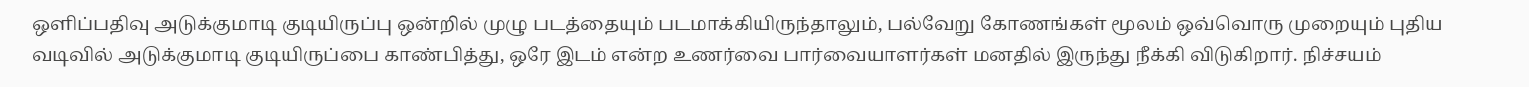ஒளிப்பதிவு அடுக்குமாடி குடியிருப்பு ஒன்றில் முழு படத்தையும் படமாக்கியிருந்தாலும், பல்வேறு கோணங்கள் மூலம் ஒவ்வொரு முறையும் புதிய வடிவில் அடுக்குமாடி குடியிருப்பை காண்பித்து, ஒரே இடம் என்ற உணர்வை பார்வையாளர்கள் மனதில் இருந்து நீக்கி விடுகிறார். நிச்சயம்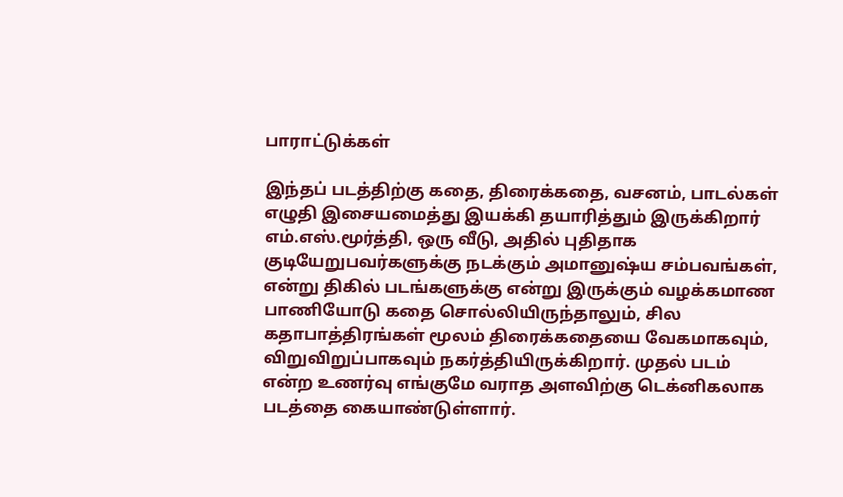பாராட்டுக்கள்

இந்தப் படத்திற்கு கதை, திரைக்கதை, வசனம், பாடல்கள் எழுதி இசையமைத்து இயக்கி தயாரித்தும் இருக்கிறார் எம்.எஸ்.மூர்த்தி, ஒரு வீடு, அதில் புதிதாக குடியேறுபவர்களுக்கு நடக்கும் அமானுஷ்ய சம்பவங்கள், என்று திகில் படங்களுக்கு என்று இருக்கும் வழக்கமாண பாணியோடு கதை சொல்லியிருந்தாலும், சில கதாபாத்திரங்கள் மூலம் திரைக்கதையை வேகமாகவும், விறுவிறுப்பாகவும் நகர்த்தியிருக்கிறார். முதல் படம் என்ற உணர்வு எங்குமே வராத அளவிற்கு டெக்னிகலாக படத்தை கையாண்டுள்ளார்.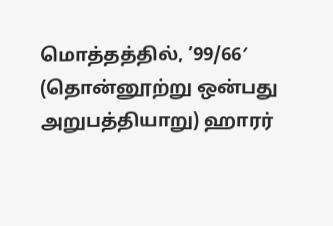மொத்தத்தில், ’99/66′ (தொன்னூற்று ஒன்பது அறுபத்தியாறு) ஹாரர்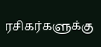ரசிகர்களுக்கு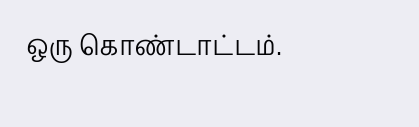ஒரு கொண்டாட்டம்.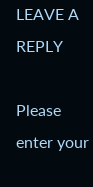LEAVE A REPLY

Please enter your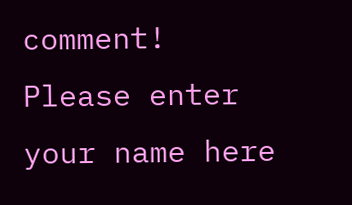comment!
Please enter your name here